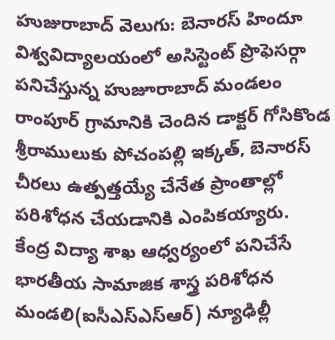హుజురాబాద్ వెలుగు: బెనారస్ హిందూ విశ్వవిద్యాలయంలో అసిస్టెంట్ ప్రొఫెసర్గా పనిచేస్తున్న హుజూరాబాద్ మండలం రాంపూర్ గ్రామానికి చెందిన డాక్టర్ గోసికొండ శ్రీరాములుకు పోచంపల్లి ఇక్కత్, బెనారస్ చీరలు ఉత్పత్తయ్యే చేనేత ప్రాంతాల్లో పరిశోధన చేయడానికి ఎంపికయ్యారు.
కేంద్ర విద్యా శాఖ ఆధ్వర్యంలో పనిచేసే భారతీయ సామాజిక శాస్త్ర పరిశోధన మండలి(ఐసీఎస్ఎస్ఆర్) న్యూఢిల్లీ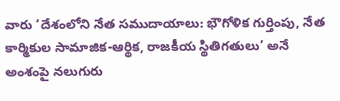వారు ‘దేశంలోని నేత సముదాయాలు: భౌగోళిక గుర్తింపు, నేత కార్మికుల సామాజిక-ఆర్థిక, రాజకీయ స్థితిగతులు’ అనే అంశంపై నలుగురు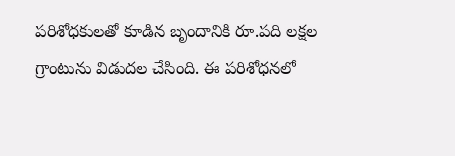పరిశోధకులతో కూడిన బృందానికి రూ.పది లక్షల గ్రాంటును విడుదల చేసింది. ఈ పరిశోధనలో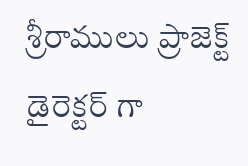శ్రీరాములు ప్రాజెక్ట్ డైరెక్టర్ గా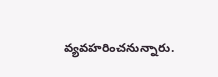వ్యవహరించనున్నారు.